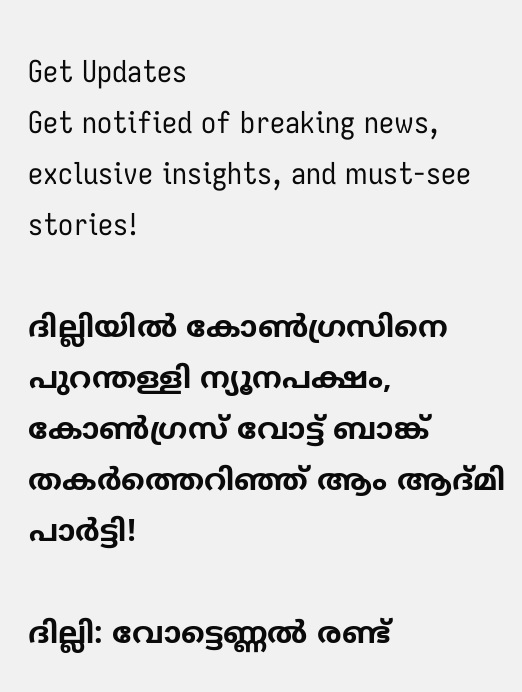Get Updates
Get notified of breaking news, exclusive insights, and must-see stories!

ദില്ലിയിൽ കോൺഗ്രസിനെ പുറന്തള്ളി ന്യൂനപക്ഷം, കോൺഗ്രസ് വോട്ട് ബാങ്ക് തകർത്തെറിഞ്ഞ് ആം ആദ്മി പാർട്ടി!

ദില്ലി: വോട്ടെണ്ണല്‍ രണ്ട്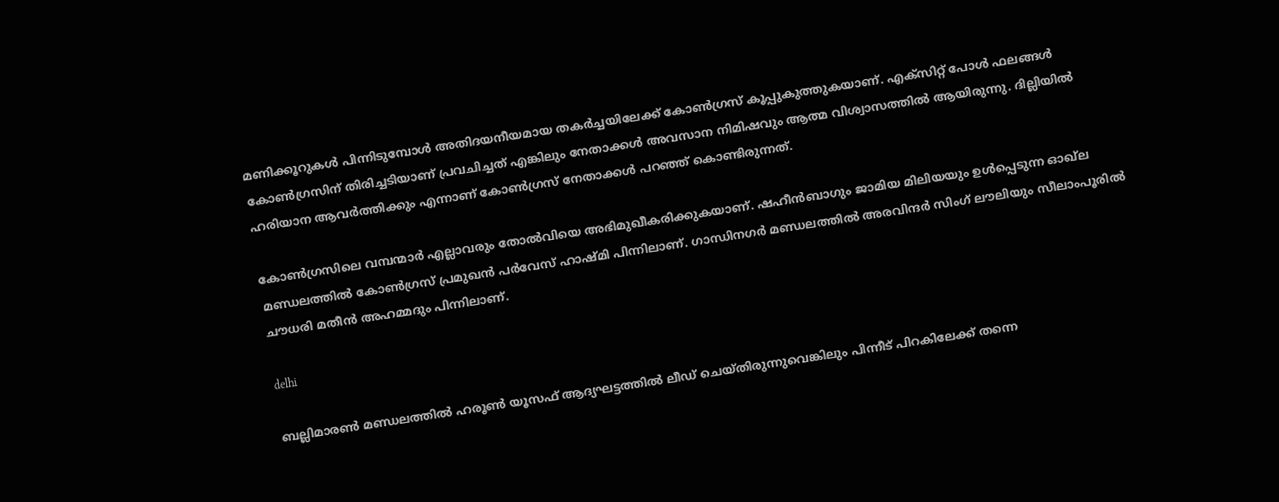മണിക്കൂറുകള്‍ പിന്നിടുമ്പോള്‍ അതിദയനീയമായ തകര്‍ച്ചയിലേക്ക് കോണ്‍ഗ്രസ് കൂപ്പുകുത്തുകയാണ്. എക്‌സിറ്റ് പോള്‍ ഫലങ്ങള്‍ കോണ്‍ഗ്രസിന് തിരിച്ചടിയാണ് പ്രവചിച്ചത് എങ്കിലും നേതാക്കള്‍ അവസാന നിമിഷവും ആത്മ വിശ്വാസത്തില്‍ ആയിരുന്നു. ദില്ലിയില്‍ ഹരിയാന ആവര്‍ത്തിക്കും എന്നാണ് കോണ്‍ഗ്രസ് നേതാക്കള്‍ പറഞ്ഞ് കൊണ്ടിരുന്നത്.

കോണ്‍ഗ്രസിലെ വമ്പന്മാര്‍ എല്ലാവരും തോല്‍വിയെ അഭിമുഖീകരിക്കുകയാണ്. ഷഹീന്‍ബാഗും ജാമിയ മിലിയയും ഉള്‍പ്പെടുന്ന ഓഖ്‌ല മണ്ഡലത്തില്‍ കോണ്‍ഗ്രസ് പ്രമുഖന്‍ പര്‍വേസ് ഹാഷ്മി പിന്നിലാണ്. ഗാന്ധിനഗര്‍ മണ്ഡലത്തില്‍ അരവിന്ദര്‍ സിംഗ് ലൗലിയും സീലാംപൂരില്‍ ചൗധരി മതീന്‍ അഹമ്മദും പിന്നിലാണ്.

delhi

ബല്ലിമാരണ്‍ മണ്ഡലത്തില്‍ ഹരൂണ്‍ യൂസഫ് ആദ്യഘട്ടത്തില്‍ ലീഡ് ചെയ്തിരുന്നുവെങ്കിലും പിന്നീട് പിറകിലേക്ക് തന്നെ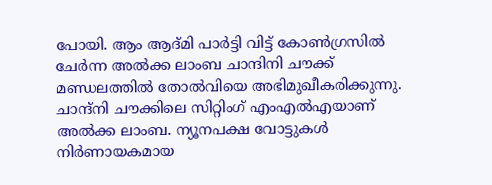പോയി. ആം ആദ്മി പാര്‍ട്ടി വിട്ട് കോണ്‍ഗ്രസില്‍ ചേര്‍ന്ന അല്‍ക്ക ലാംബ ചാന്ദിനി ചൗക്ക് മണ്ഡലത്തില്‍ തോല്‍വിയെ അഭിമുഖീകരിക്കുന്നു. ചാന്ദ്‌നി ചൗക്കിലെ സിറ്റിംഗ് എംഎല്‍എയാണ് അല്‍ക്ക ലാംബ. ന്യൂനപക്ഷ വോട്ടുകള്‍ നിര്‍ണായകമായ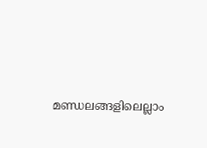മണ്ഡലങ്ങളിലെല്ലാം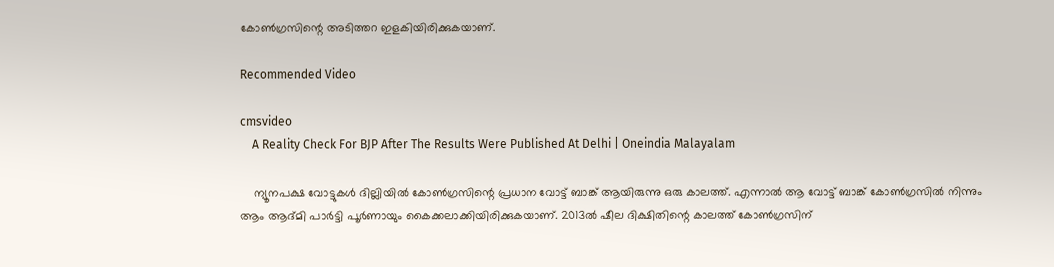കോണ്‍ഗ്രസിന്റെ അടിത്തറ ഇളകിയിരിക്കുകയാണ്.

Recommended Video

cmsvideo
    A Reality Check For BJP After The Results Were Published At Delhi | Oneindia Malayalam

    ന്യൂനപക്ഷ വോട്ടുകള്‍ ദില്ലിയില്‍ കോണ്‍ഗ്രസിന്റെ പ്രധാന വോട്ട് ബാങ്ക് ആയിരുന്നു ഒരു കാലത്ത്. എന്നാല്‍ ആ വോട്ട് ബാങ്ക് കോണ്‍ഗ്രസില്‍ നിന്നും ആം ആദ്മി പാര്‍ട്ടി പൂര്‍ണായും കൈക്കലാക്കിയിരിക്കുകയാണ്. 2013ല്‍ ഷീല ദിക്ഷിതിന്റെ കാലത്ത് കോണ്‍ഗ്രസിന്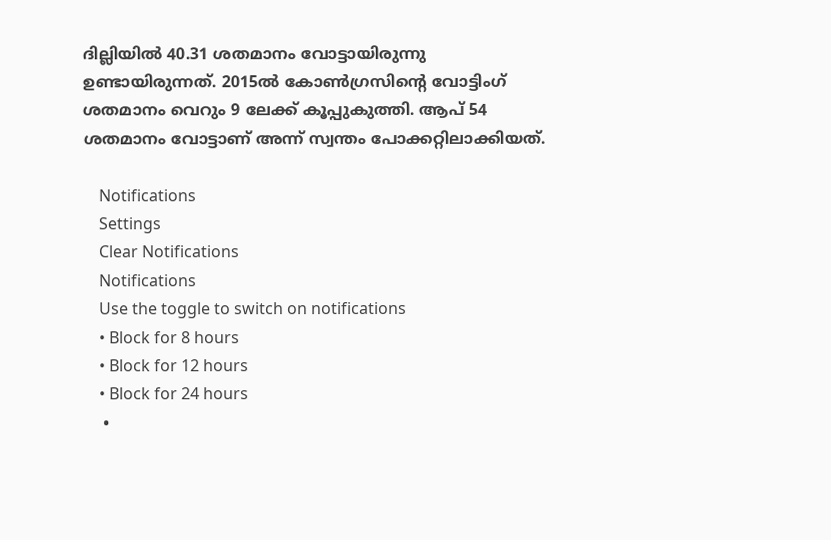ദില്ലിയില്‍ 40.31 ശതമാനം വോട്ടായിരുന്നു ഉണ്ടായിരുന്നത്. 2015ല്‍ കോണ്‍ഗ്രസിന്റെ വോട്ടിംഗ് ശതമാനം വെറും 9 ലേക്ക് കൂപ്പുകുത്തി. ആപ് 54 ശതമാനം വോട്ടാണ് അന്ന് സ്വന്തം പോക്കറ്റിലാക്കിയത്.

    Notifications
    Settings
    Clear Notifications
    Notifications
    Use the toggle to switch on notifications
    • Block for 8 hours
    • Block for 12 hours
    • Block for 24 hours
    •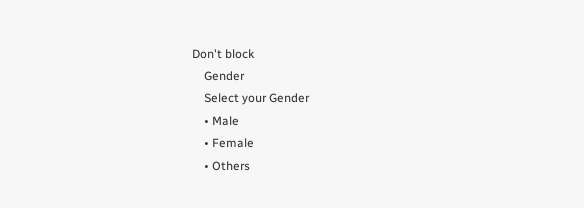Don't block
    Gender
    Select your Gender
    • Male
    • Female
    • Others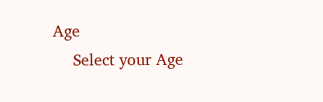Age
    Select your Age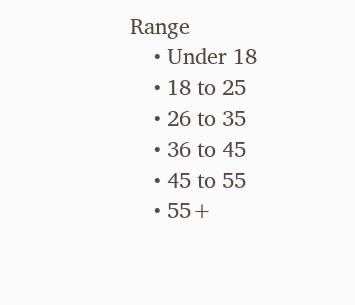Range
    • Under 18
    • 18 to 25
    • 26 to 35
    • 36 to 45
    • 45 to 55
    • 55+